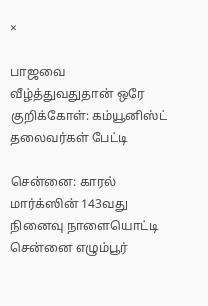×

பாஜவை வீழ்த்துவதுதான் ஒரே குறிக்கோள்: கம்யூனிஸ்ட் தலைவர்கள் பேட்டி

சென்னை: காரல் மார்க்ஸின் 143வது நினைவு நாளையொட்டி சென்னை எழும்பூர்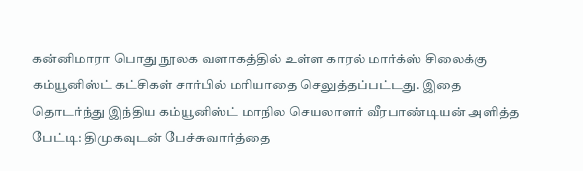கன்னிமாரா பொது நூலக வளாகத்தில் உள்ள காரல் மார்க்ஸ் சிலைக்கு கம்யூனிஸ்ட் கட்சிகள் சார்பில் மரியாதை செலுத்தப்பட்டது. இதை தொடர்ந்து இந்திய கம்யூனிஸ்ட் மாநில செயலாளர் வீரபாண்டியன் அளித்த பேட்டி: திமுகவுடன் பேச்சுவார்த்தை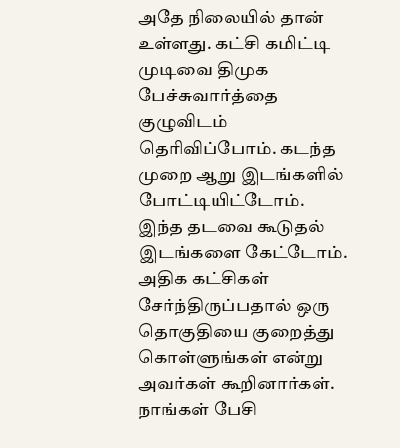அதே நிலையில் தான் உள்ளது. கட்சி கமிட்டி முடிவை திமுக பேச்சுவார்த்தை குழுவிடம் தெரிவிப்போம். கடந்த முறை ஆறு இடங்களில் போட்டியிட்டோம். இந்த தடவை கூடுதல் இடங்களை கேட்டோம். அதிக கட்சிகள் சேர்ந்திருப்பதால் ஒரு தொகுதியை குறைத்து கொள்ளுங்கள் என்று அவர்கள் கூறினார்கள். நாங்கள் பேசி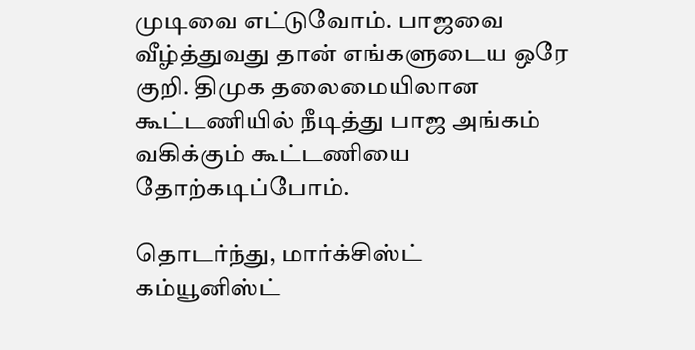முடிவை எட்டுவோம். பாஜவை வீழ்த்துவது தான் எங்களுடைய ஒரே குறி. திமுக தலைமையிலான கூட்டணியில் நீடித்து பாஜ அங்கம் வகிக்கும் கூட்டணியை தோற்கடிப்போம்.

தொடர்ந்து, மார்க்சிஸ்ட் கம்யூனிஸ்ட்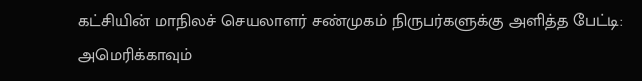கட்சியின் மாநிலச் செயலாளர் சண்முகம் நிருபர்களுக்கு அளித்த பேட்டி: அமெரிக்காவும்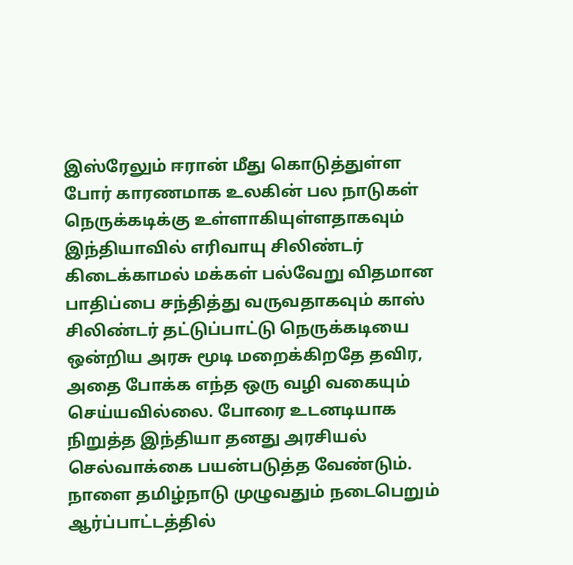இஸ்ரேலும் ஈரான் மீது கொடுத்துள்ள போர் காரணமாக உலகின் பல நாடுகள் நெருக்கடிக்கு உள்ளாகியுள்ளதாகவும் இந்தியாவில் எரிவாயு சிலிண்டர் கிடைக்காமல் மக்கள் பல்வேறு விதமான பாதிப்பை சந்தித்து வருவதாகவும் காஸ் சிலிண்டர் தட்டுப்பாட்டு நெருக்கடியை ஒன்றிய அரசு மூடி மறைக்கிறதே தவிர, அதை போக்க எந்த ஒரு வழி வகையும் செய்யவில்லை. போரை உடனடியாக நிறுத்த இந்தியா தனது அரசியல் செல்வாக்கை பயன்படுத்த வேண்டும். நாளை தமிழ்நாடு முழுவதும் நடைபெறும் ஆர்ப்பாட்டத்தில்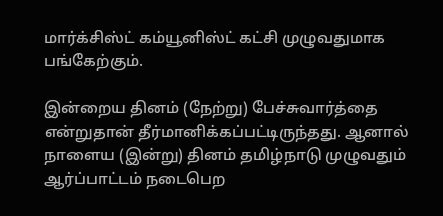மார்க்சிஸ்ட் கம்யூனிஸ்ட் கட்சி முழுவதுமாக பங்கேற்கும்.

இன்றைய தினம் (நேற்று) பேச்சுவார்த்தை என்றுதான் தீர்மானிக்கப்பட்டிருந்தது. ஆனால் நாளைய (இன்று) தினம் தமிழ்நாடு முழுவதும் ஆர்ப்பாட்டம் நடைபெற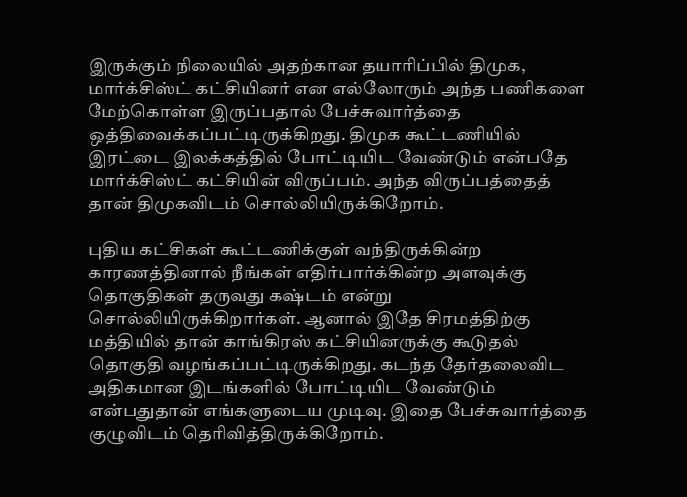இருக்கும் நிலையில் அதற்கான தயாரிப்பில் திமுக, மார்க்சிஸ்ட் கட்சியினர் என எல்லோரும் அந்த பணிகளை மேற்கொள்ள இருப்பதால் பேச்சுவார்த்தை ஒத்திவைக்கப்பட்டிருக்கிறது. திமுக கூட்டணியில் இரட்டை இலக்கத்தில் போட்டியிட வேண்டும் என்பதே மார்க்சிஸ்ட் கட்சியின் விருப்பம். அந்த விருப்பத்தைத் தான் திமுகவிடம் சொல்லியிருக்கிறோம்.

புதிய கட்சிகள் கூட்டணிக்குள் வந்திருக்கின்ற காரணத்தினால் நீங்கள் எதிர்பார்க்கின்ற அளவுக்கு தொகுதிகள் தருவது கஷ்டம் என்று சொல்லியிருக்கிறார்கள். ஆனால் இதே சிரமத்திற்கு மத்தியில் தான் காங்கிரஸ் கட்சியினருக்கு கூடுதல் தொகுதி வழங்கப்பட்டிருக்கிறது. கடந்த தேர்தலைவிட அதிகமான இடங்களில் போட்டியிட வேண்டும் என்பதுதான் எங்களுடைய முடிவு. இதை பேச்சுவார்த்தை குழுவிடம் தெரிவித்திருக்கிறோம்.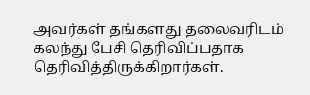அவர்கள் தங்களது தலைவரிடம் கலந்து பேசி தெரிவிப்பதாக தெரிவித்திருக்கிறார்கள்.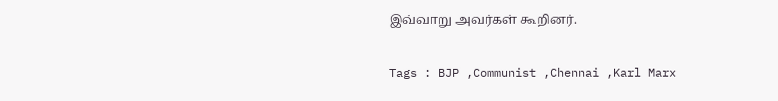இவ்வாறு அவர்கள் கூறினர்.

Tags : BJP ,Communist ,Chennai ,Karl Marx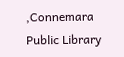,Connemara Public Library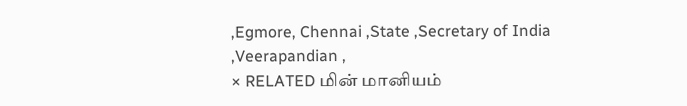,Egmore, Chennai ,State ,Secretary of India ,Veerapandian ,
× RELATED மின் மானியம்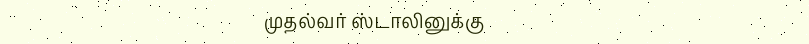முதல்வர் ஸ்டாலினுக்கு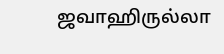ஜவாஹிருல்லா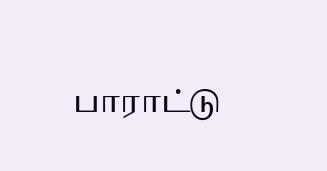பாராட்டு